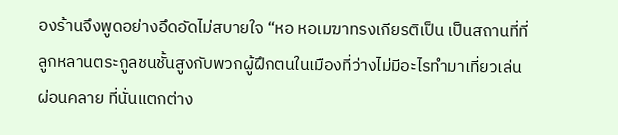องร้านจึงพูดอย่างอึดอัดไม่สบายใจ “หอ หอเมฆาทรงเกียรติเป็น เป็นสถานที่ที่ลูกหลานตระกูลชนชั้นสูงกับพวกผู้ฝึกตนในเมืองที่ว่างไม่มีอะไรทำมาเที่ยวเล่นผ่อนคลาย ที่นั่นแตกต่าง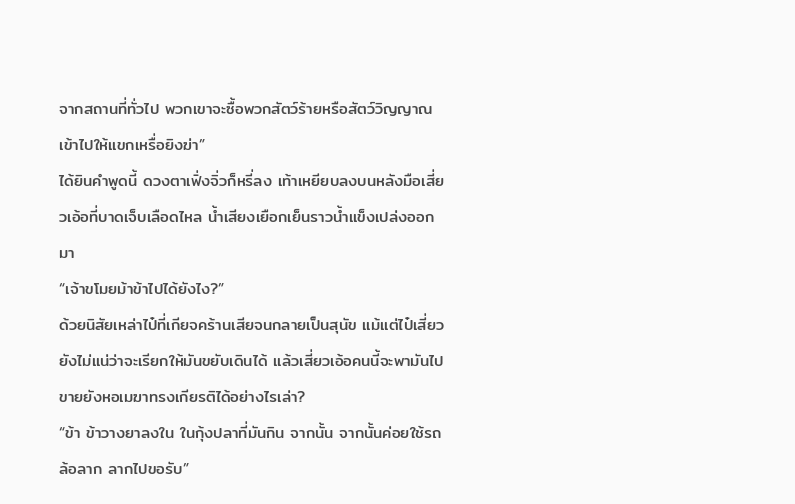จากสถานที่ทั่วไป พวกเขาจะซื้อพวกสัตว์ร้ายหรือสัตว์วิญญาณเข้าไปให้แขกเหรื่อยิงฆ่า”
ได้ยินคำพูดนี้ ดวงตาเฟิ่งจิ่วก็หรี่ลง เท้าเหยียบลงบนหลังมือเสี่ยวเอ้อที่บาดเจ็บเลือดไหล น้ำเสียงเยือกเย็นราวน้ำแข็งเปล่งออกมา
“เจ้าขโมยม้าข้าไปได้ยังไง?”
ด้วยนิสัยเหล่าไป๋ที่เกียจคร้านเสียจนกลายเป็นสุนัข แม้แต่ไป๋เสี่ยวยังไม่แน่ว่าจะเรียกให้มันขยับเดินได้ แล้วเสี่ยวเอ้อคนนี้จะพามันไปขายยังหอเมฆาทรงเกียรติได้อย่างไรเล่า?
“ข้า ข้าวางยาลงใน ในกุ้งปลาที่มันกิน จากนั้น จากนั้นค่อยใช้รถล้อลาก ลากไปขอรับ”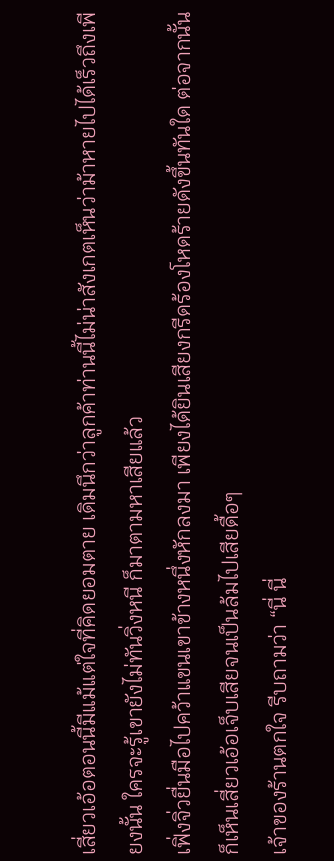เสี่ยวเอ้อตอนนี้มีแม้แต่ใจที่คิดยอมตาย เดิมนึกว่าลูกค้าท่านนี้ไม่น่าสังเกตเห็นว่าม้าหายไปได้เร็วถึงเพียงนั้น ใครจะรู้เขายังไม่ทันวิ่งหนี ก็มาตามหาเสียแล้ว
เฟิ่งจิ่วยื่นมือไปคว้าแขนเขาข้างหนึ่งหักลงมา เพียงได้ยินเสียงกรีดร้องโหดร้ายดังขึ้นทันใด ต่อจากนั้น ก็เห็นเสี่ยวเอ้อเจ็บเสียจนเป็นล้มไปเสียดื้อๆ
เจ้าของร้านตกใจ รีบถามว่า “นี่ นี่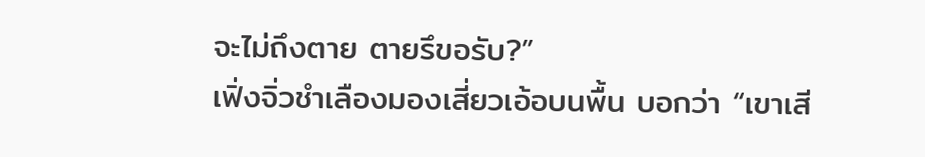จะไม่ถึงตาย ตายรึขอรับ?”
เฟิ่งจิ่วชำเลืองมองเสี่ยวเอ้อบนพื้น บอกว่า “เขาเสี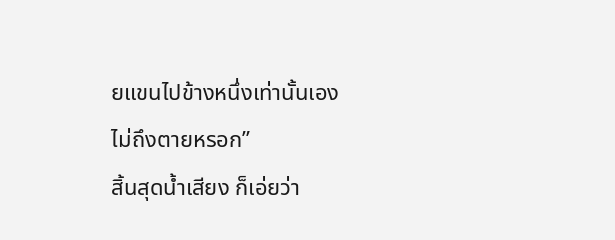ยแขนไปข้างหนึ่งเท่านั้นเอง ไม่ถึงตายหรอก”
สิ้นสุดน้ำเสียง ก็เอ่ยว่า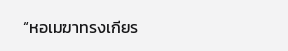“หอเมฆาทรงเกียร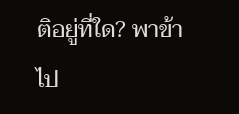ติอยู่ที่ใด? พาข้าไป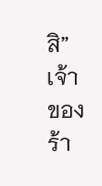สิ”
เจ้าของร้า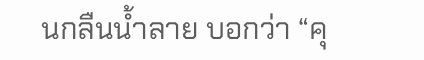นกลืนน้ำลาย บอกว่า “คุ